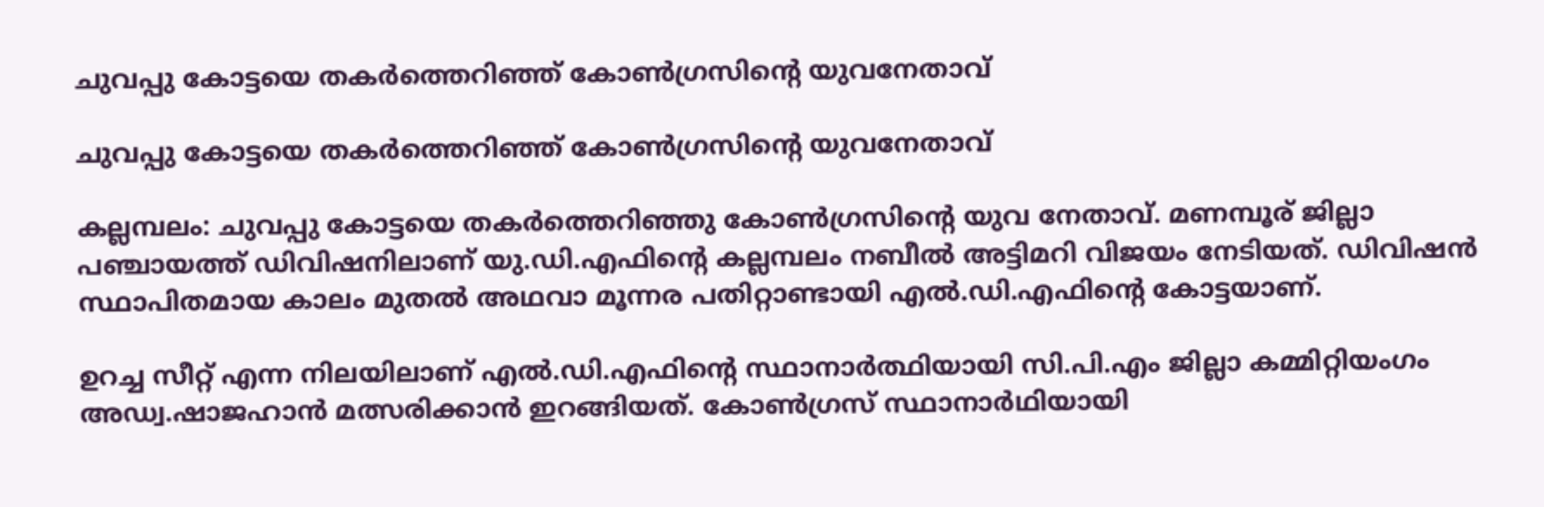ചുവപ്പു കോട്ടയെ തകർത്തെറിഞ്ഞ് കോൺഗ്രസിന്റെ യുവനേതാവ്

ചുവപ്പു കോട്ടയെ തകർത്തെറിഞ്ഞ് കോൺഗ്രസിന്റെ യുവനേതാവ്

കല്ലമ്പലം: ചുവപ്പു കോട്ടയെ തകർത്തെറിഞ്ഞു കോൺഗ്രസിന്റെ യുവ നേതാവ്. മണമ്പൂര് ജില്ലാ പഞ്ചായത്ത് ഡിവിഷനിലാണ് യു.ഡി.എഫിന്റെ കല്ലമ്പലം നബീൽ അട്ടിമറി വിജയം നേടിയത്. ഡിവിഷൻ സ്ഥാപിതമായ കാലം മുതൽ അഥവാ മൂന്നര പതിറ്റാണ്ടായി എൽ.ഡി.എഫിന്റെ കോട്ടയാണ്.

ഉറച്ച സീറ്റ് എന്ന നിലയിലാണ് എൽ.ഡി.എഫിന്റെ സ്ഥാനാർത്ഥിയായി സി.പി.എം ജില്ലാ കമ്മിറ്റിയംഗം അഡ്വ.ഷാജഹാൻ മത്സരിക്കാൻ ഇറങ്ങിയത്. കോൺഗ്രസ് സ്ഥാനാർഥിയായി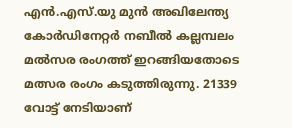എൻ.എസ്.യു മുൻ അഖിലേന്ത്യ കോർഡിനേറ്റർ നബീൽ കല്ലമ്പലം മൽസര രംഗത്ത് ഇറങ്ങിയതോടെ മത്സര രംഗം കടുത്തിരുന്നു. 21339 വോട്ട് നേടിയാണ്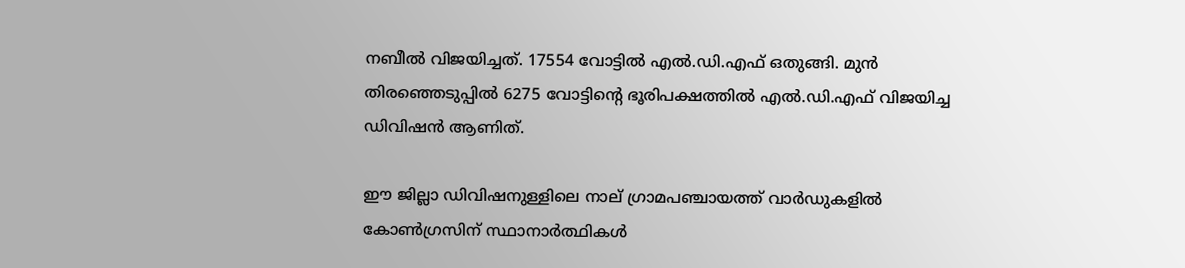നബീൽ വിജയിച്ചത്. 17554 വോട്ടിൽ എൽ.ഡി.എഫ് ഒതുങ്ങി. മുൻ തിരഞ്ഞെടുപ്പിൽ 6275 വോട്ടിന്റെ ഭൂരിപക്ഷത്തിൽ എൽ.ഡി.എഫ് വിജയിച്ച ഡിവിഷൻ ആണിത്.

ഈ ജില്ലാ ഡിവിഷനുള്ളിലെ നാല് ഗ്രാമപഞ്ചായത്ത് വാർഡുകളിൽ കോൺഗ്രസിന് സ്ഥാനാർത്ഥികൾ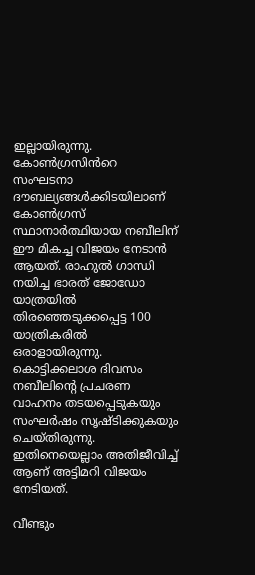ഇല്ലായിരുന്നു. കോൺഗ്രസിൻറെ സംഘടനാ ദൗബല്യങ്ങൾക്കിടയിലാണ് കോൺഗ്രസ് സ്ഥാനാർത്ഥിയായ നബീലിന് ഈ മികച്ച വിജയം നേടാൻ ആയത്. രാഹുൽ ഗാന്ധി നയിച്ച ഭാരത് ജോഡോ യാത്രയിൽ തിരഞ്ഞെടുക്കപ്പെട്ട 100 യാത്രികരിൽ ഒരാളായിരുന്നു. കൊട്ടിക്കലാശ ദിവസം നബീലിന്റെ പ്രചരണ വാഹനം തടയപ്പെടുകയും സംഘർഷം സൃഷ്ടിക്കുകയും ചെയ്തിരുന്നു. ഇതിനെയെല്ലാം അതിജീവിച്ച് ആണ് അട്ടിമറി വിജയം നേടിയത്.

വീണ്ടും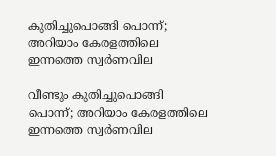കുതിച്ചുപൊങ്ങി പൊന്ന്; അറിയാം കേരളത്തിലെ ഇന്നത്തെ സ്വർണവില

വീണ്ടും കുതിച്ചുപൊങ്ങി പൊന്ന്; അറിയാം കേരളത്തിലെ ഇന്നത്തെ സ്വർണവില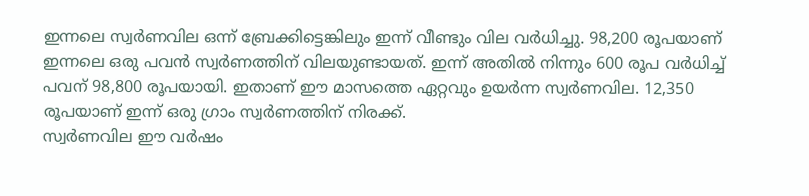ഇന്നലെ സ്വർണവില ഒന്ന് ബ്രേക്കിട്ടെങ്കിലും ഇന്ന് വീണ്ടും വില വർധിച്ചു. 98,200 രൂപയാണ് ഇന്നലെ ഒരു പവൻ സ്വര്‍ണത്തിന് വിലയുണ്ടായത്. ഇന്ന് അതിൽ നിന്നും 600 രൂപ വർധിച്ച് പവന് 98,800 രൂപയായി. ഇതാണ് ഈ മാസത്തെ ഏറ്റവും ഉയർന്ന സ്വർണവില. 12,350 രൂപയാണ് ഇന്ന് ഒരു ഗ്രാം സ്വർണത്തിന് നിരക്ക്.
സ്വർണവില ഈ വർഷം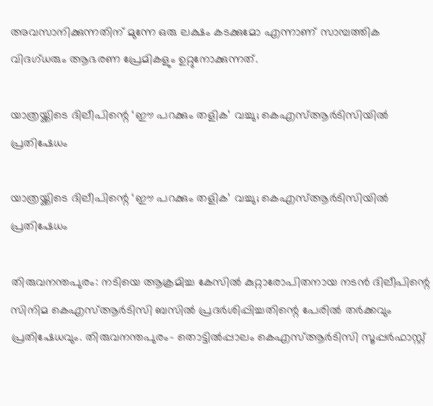അവസാനിക്കുന്നതിന് മുന്നേ ഒരു ലക്ഷം കടക്കുമോ എന്നാണ് സാമ്പത്തിക വിദഗ്ധരും ആഭരണ പ്രേമികളും ഉറ്റുനോക്കുന്നത്.

യാത്രയ്ക്കിടെ ദിലീപിന്റെ ‘ഈ പറക്കും തളിക’ വച്ചു; കെഎസ്ആർടിസിയിൽ പ്രതിഷേധം

യാത്രയ്ക്കിടെ ദിലീപിന്റെ ‘ഈ പറക്കും തളിക’ വച്ചു; കെഎസ്ആർടിസിയിൽ പ്രതിഷേധം

തിരുവനന്തപുരം: നടിയെ ആക്രമിച്ച കേസിൽ കുറ്റാരോപിതനായ നടൻ ദിലീപിന്റെ സിനിമ കെഎസ്ആർടിസി ബസിൽ പ്രദർശിപ്പിച്ചതിന്റെ പേരിൽ തർക്കവും പ്രതിഷേധവും. തിരുവനന്തപുരം- തൊട്ടില്‍പ്പാലം കെഎസ്ആര്‍ടിസി സൂപ്പര്‍ഫാസ്റ്റ്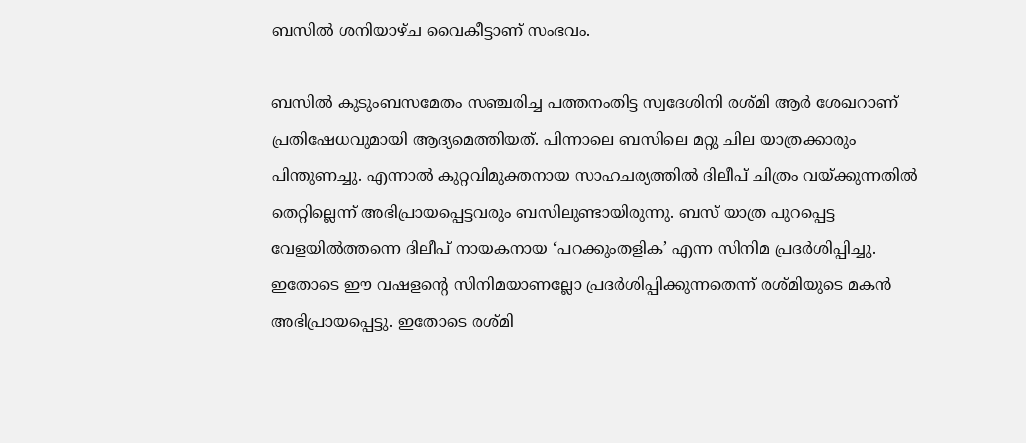ബസില്‍ ശനിയാഴ്ച വൈകീട്ടാണ് സംഭവം.

ബസില്‍ കുടുംബസമേതം സഞ്ചരിച്ച പത്തനംതിട്ട സ്വദേശിനി രശ്മി ആർ ശേഖറാണ് പ്രതിഷേധവുമായി ആദ്യമെത്തിയത്. പിന്നാലെ ബസിലെ മറ്റു ചില യാത്രക്കാരും പിന്തുണച്ചു. എന്നാൽ കുറ്റവിമുക്തനായ സാഹചര്യത്തില്‍ ദിലീപ് ചിത്രം വയ്ക്കുന്നതില്‍ തെറ്റില്ലെന്ന് അഭിപ്രായപ്പെട്ടവരും ബസിലുണ്ടായിരുന്നു. ബസ് യാത്ര പുറപ്പെട്ട വേളയില്‍ത്തന്നെ ദിലീപ് നായകനായ ‘പറക്കുംതളിക’ എന്ന സിനിമ പ്രദര്‍ശിപ്പിച്ചു. ഇതോടെ ഈ വഷളന്റെ സിനിമയാണല്ലോ പ്രദര്‍ശിപ്പിക്കുന്നതെന്ന് രശ്മിയുടെ മകന്‍ അഭിപ്രായപ്പെട്ടു. ഇതോടെ രശ്മി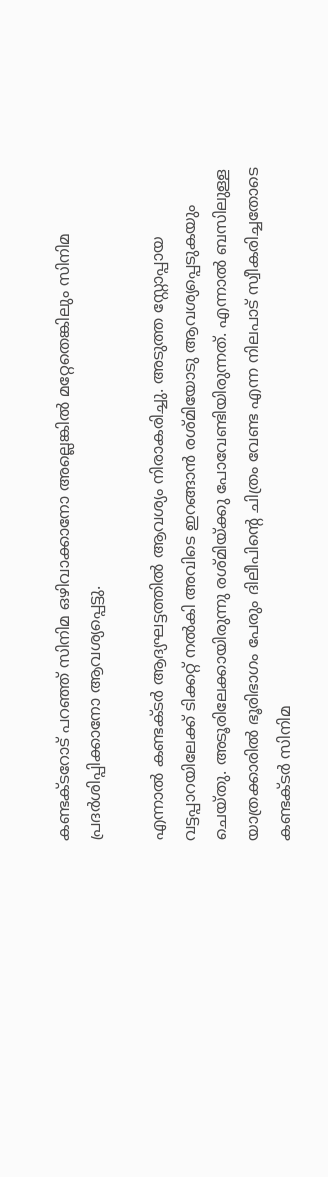കണ്ടക്ടറോട് പറഞ്ഞ് സിനിമ ഒഴിവാക്കാനോ അല്ലെങ്കില്‍ മറ്റേതെങ്കിലും സിനിമ പ്രദര്‍ശിപ്പിക്കാനോ ആവശ്യപ്പെട്ടു.

എന്നാല്‍ കണ്ടക്ടര്‍ ആദ്യഘട്ടത്തില്‍ ആവശ്യം നിരാകരിച്ചു. അടുത്ത സ്റ്റോപ്പായ വട്ടപ്പാറയിലേക്ക് ടിക്കറ്റ് നല്‍കി അവിടെ ഇറങ്ങാന്‍ രശ്മിയോടു ആവശ്യപ്പെടുകയും ചെയ്തു. അടൂരിലേക്കായിരുന്നു രശ്മിയ്ക്കു പോവേണ്ടിയിരുന്നത്. എന്നാല്‍ ബസിലുള്ള യാത്രക്കാരില്‍ ഭൂരിഭാഗം പേരും ദിലീപിന്റെ ചിത്രം വേണ്ട എന്ന നിലപാട് സ്വീകരിച്ചതോടെ കണ്ടക്ടര്‍ സിനിമ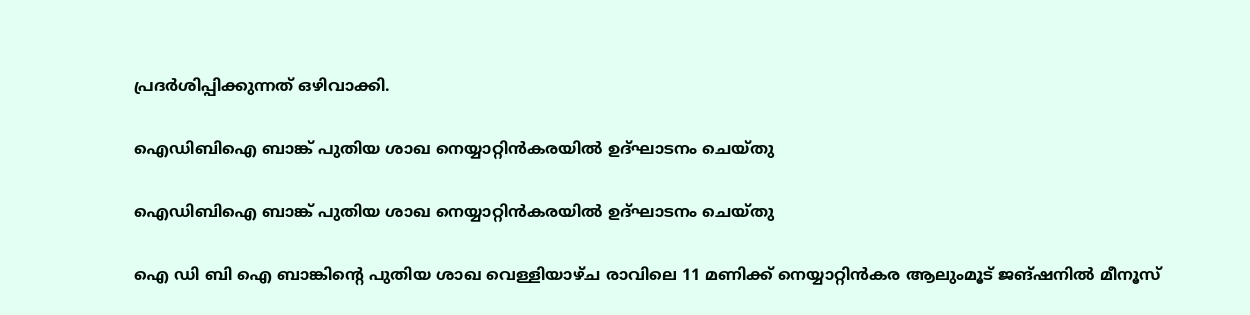പ്രദർശിപ്പിക്കുന്നത് ഒഴിവാക്കി.

ഐഡിബിഐ ബാങ്ക് പുതിയ ശാഖ നെയ്യാറ്റിൻകരയിൽ ഉദ്ഘാടനം ചെയ്തു

ഐഡിബിഐ ബാങ്ക് പുതിയ ശാഖ നെയ്യാറ്റിൻകരയിൽ ഉദ്ഘാടനം ചെയ്തു

ഐ ഡി ബി ഐ ബാങ്കിൻ്റെ പുതിയ ശാഖ വെള്ളിയാഴ്ച രാവിലെ 11 മണിക്ക് നെയ്യാറ്റിൻകര ആലുംമൂട് ജങ്ഷനിൽ മീനൂസ്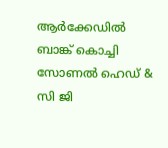ആർക്കേഡിൽ ബാങ്ക് കൊച്ചി സോണൽ ഹെഡ് & സി ജി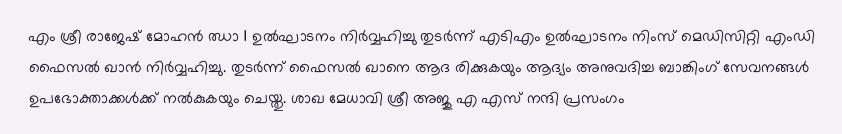എം ശ്രീ രാജേഷ് മോഹൻ ഝാ I ഉൽഘാടനം നിർവ്വഹിച്ചു തുടർന്ന് എടിഎം ഉൽഘാടനം നിംസ് മെഡിസിറ്റി എംഡി ഫൈസൽ ഖാൻ നിർവ്വഹിച്ചു. തുടർന്ന് ഫൈസൽ ഖാനെ ആദ രിക്കുകയും ആദ്യം അനുവദിച്ച ബാങ്കിംഗ് സേവനങ്ങൾ ഉപഭോക്താക്കൾക്ക് നൽകുകയും ചെയ്തു. ശാഖ മേധാവി ശ്രീ അജു എ എസ് നന്ദി പ്രസംഗം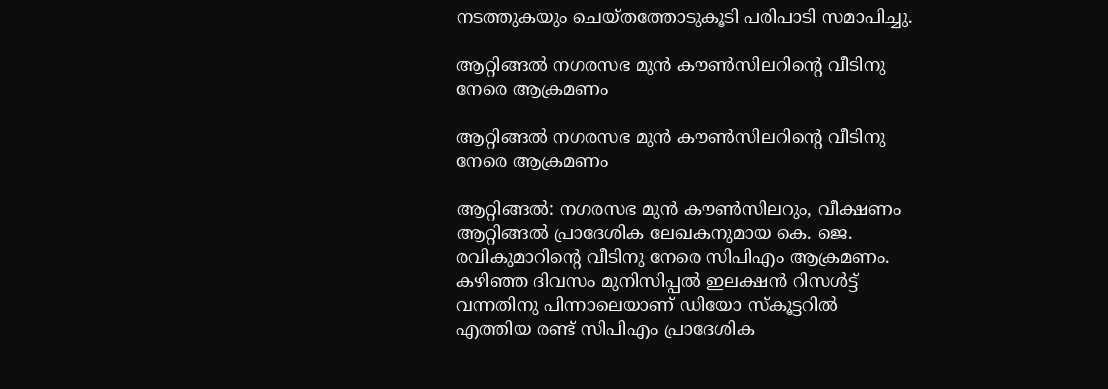നടത്തുകയും ചെയ്തത്തോടുകൂടി പരിപാടി സമാപിച്ചു.

ആറ്റിങ്ങൽ നഗരസഭ മുൻ കൗൺസിലറിന്റെ വീടിനു നേരെ ആക്രമണം

ആറ്റിങ്ങൽ നഗരസഭ മുൻ കൗൺസിലറിന്റെ വീടിനു നേരെ ആക്രമണം

ആറ്റിങ്ങൽ: നഗരസഭ മുൻ കൗൺസിലറും, വീക്ഷണം ആറ്റിങ്ങൽ പ്രാദേശിക ലേഖകനുമായ കെ. ജെ. രവികുമാറിന്റെ വീടിനു നേരെ സിപിഎം ആക്രമണം. കഴിഞ്ഞ ദിവസം മുനിസിപ്പൽ ഇലക്ഷൻ റിസൾട്ട് വന്നതിനു പിന്നാലെയാണ് ഡിയോ സ്കൂട്ടറിൽ എത്തിയ രണ്ട് സിപിഎം പ്രാദേശിക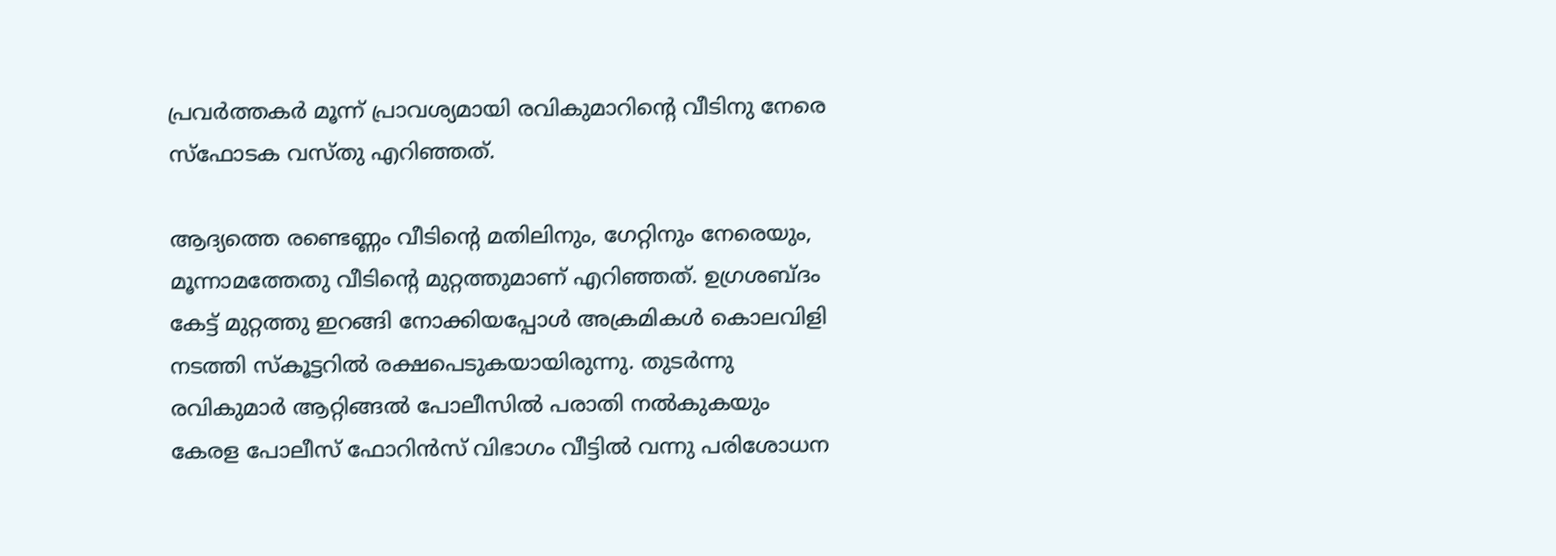പ്രവർത്തകർ മൂന്ന് പ്രാവശ്യമായി രവികുമാറിന്റെ വീടിനു നേരെ സ്ഫോടക വസ്തു എറിഞ്ഞത്.

ആദ്യത്തെ രണ്ടെണ്ണം വീടിന്റെ മതിലിനും, ഗേറ്റിനും നേരെയും, മൂന്നാമത്തേതു വീടിന്റെ മുറ്റത്തുമാണ് എറിഞ്ഞത്. ഉഗ്രശബ്ദം കേട്ട് മുറ്റത്തു ഇറങ്ങി നോക്കിയപ്പോൾ അക്രമികൾ കൊലവിളി നടത്തി സ്കൂട്ടറിൽ രക്ഷപെടുകയായിരുന്നു. തുടർന്നു രവികുമാർ ആറ്റിങ്ങൽ പോലീസിൽ പരാതി നൽകുകയും കേരള പോലീസ് ഫോറിൻസ് വിഭാഗം വീട്ടിൽ വന്നു പരിശോധന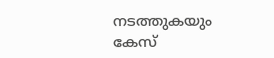നടത്തുകയും കേസ്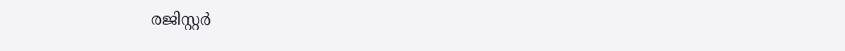രജിസ്റ്റർ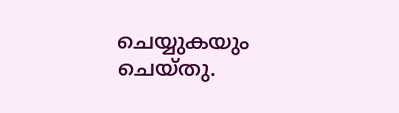ചെയ്യുകയും ചെയ്തു.